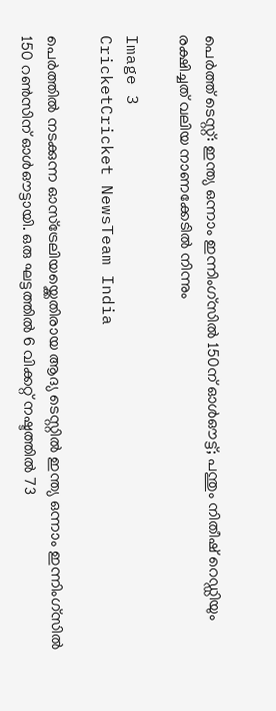പെർത്ത് ടെസ്റ്റ്: ഇന്ത്യ ഒന്നാം ഇന്നിംഗ്സിൽ 150ന് ഓൾഔട്ട്; പന്തും നിതീഷ് റെഡ്ഡിയും രക്ഷിച്ചത് വലിയ നാണക്കേടിൽ നിന്നും

Image 3
CricketCricket NewsTeam India

പെർത്തിൽ നടക്കുന്ന ഓസ്ട്രേലിയയ്ക്കെതിരായ ആദ്യ ടെസ്റ്റിൽ ഇന്ത്യ ഒന്നാം ഇന്നിംഗ്സിൽ 150 റൺസിന് ഓൾഔട്ടായി. ഒരു ഘട്ടത്തിൽ 6 വിക്കറ്റ് നഷ്ടത്തിൽ 73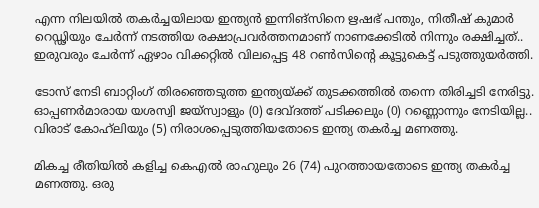എന്ന നിലയിൽ തകർച്ചയിലായ ഇന്ത്യൻ ഇന്നിങ്സിനെ ഋഷഭ് പന്തും, നിതീഷ് കുമാർ റെഡ്ഢിയും ചേർന്ന് നടത്തിയ രക്ഷാപ്രവർത്തനമാണ് നാണക്കേടിൽ നിന്നും രക്ഷിച്ചത്.. ഇരുവരും ചേർന്ന് ഏഴാം വിക്കറ്റിൽ വിലപ്പെട്ട 48 റൺസിന്റെ കൂട്ടുകെട്ട് പടുത്തുയർത്തി.

ടോസ് നേടി ബാറ്റിംഗ് തിരഞ്ഞെടുത്ത ഇന്ത്യയ്ക്ക് തുടക്കത്തിൽ തന്നെ തിരിച്ചടി നേരിട്ടു. ഓപ്പണർമാരായ യശസ്വി ജയ്‌സ്വാളും (0) ദേവ്ദത്ത് പടിക്കലും (0) റണ്ണൊന്നും നേടിയില്ല.. വിരാട് കോഹ്‌ലിയും (5) നിരാശപ്പെടുത്തിയതോടെ ഇന്ത്യ തകർച്ച മണത്തു.

മികച്ച രീതിയിൽ കളിച്ച കെഎൽ രാഹുലും 26 (74) പുറത്തായതോടെ ഇന്ത്യ തകർച്ച മണത്തു. ഒരു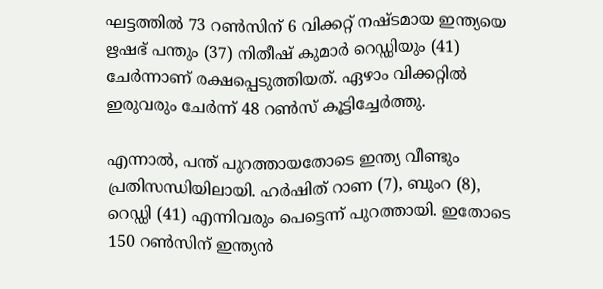ഘട്ടത്തിൽ 73 റൺസിന് 6 വിക്കറ്റ് നഷ്ടമായ ഇന്ത്യയെ ഋഷഭ് പന്തും (37) നിതീഷ് കുമാർ റെഡ്ഡിയും (41) ചേർന്നാണ് രക്ഷപ്പെടുത്തിയത്. ഏഴാം വിക്കറ്റിൽ ഇരുവരും ചേർന്ന് 48 റൺസ് കൂട്ടിച്ചേർത്തു.

എന്നാൽ, പന്ത് പുറത്തായതോടെ ഇന്ത്യ വീണ്ടും പ്രതിസന്ധിയിലായി. ഹർഷിത് റാണ (7), ബുംറ (8), റെഡ്ഡി (41) എന്നിവരും പെട്ടെന്ന് പുറത്തായി. ഇതോടെ 150 റൺസിന് ഇന്ത്യൻ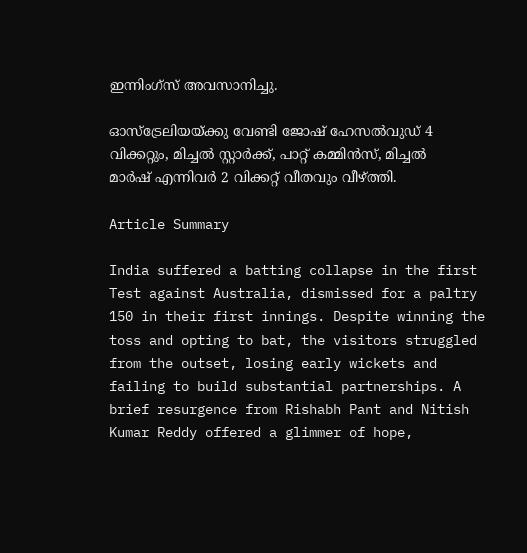ഇന്നിംഗ്സ് അവസാനിച്ചു.

ഓസ്ട്രേലിയയ്ക്കു വേണ്ടി ജോഷ് ഹേസൽവുഡ് 4 വിക്കറ്റും, മിച്ചൽ സ്റ്റാർക്ക്, പാറ്റ് കമ്മിൻസ്, മിച്ചൽ മാർഷ് എന്നിവർ 2 വിക്കറ്റ് വീതവും വീഴ്ത്തി.

Article Summary

India suffered a batting collapse in the first Test against Australia, dismissed for a paltry 150 in their first innings. Despite winning the toss and opting to bat, the visitors struggled from the outset, losing early wickets and failing to build substantial partnerships. A brief resurgence from Rishabh Pant and Nitish Kumar Reddy offered a glimmer of hope,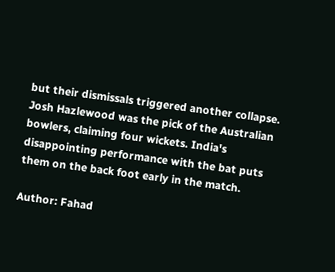but their dismissals triggered another collapse. Josh Hazlewood was the pick of the Australian bowlers, claiming four wickets. India's disappointing performance with the bat puts them on the back foot early in the match.

Author: Fahad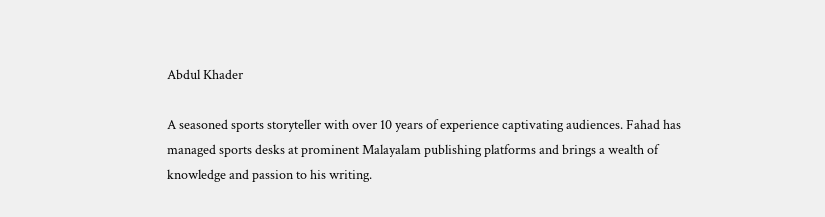Abdul Khader

A seasoned sports storyteller with over 10 years of experience captivating audiences. Fahad has managed sports desks at prominent Malayalam publishing platforms and brings a wealth of knowledge and passion to his writing.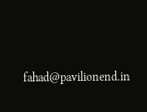fahad@pavilionend.in